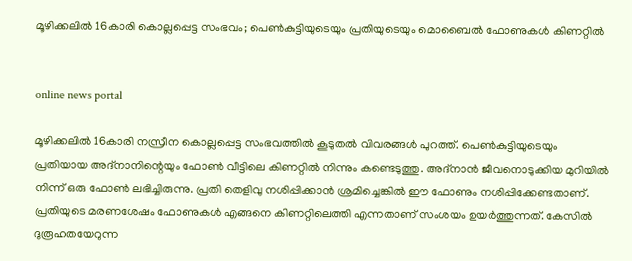മൂഴിക്കലില്‍ 16കാരി കൊല്ലപ്പെട്ട സംഭവം; പെൺകുട്ടിയുടെയും പ്രതിയുടെയും മൊബൈൽ ഫോണുകൾ കിണറ്റിൽ


online news portal

മൂഴിക്കലില്‍ 16കാരി നസ്രീന കൊല്ലപ്പെട്ട സംഭവത്തില്‍ കൂടുതല്‍ വിവരങ്ങള്‍ പുറത്ത്. പെണ്‍കുട്ടിയുടെയും പ്രതിയായ അദ്നാനിന്റെയും ഫോണ്‍ വീട്ടിലെ കിണറ്റില്‍ നിന്നും കണ്ടെടുത്തു. അദ്നാന്‍ ജീവനൊടുക്കിയ മുറിയില്‍ നിന്ന് ഒരു ഫോണ്‍ ലഭിച്ചിരുന്നു. പ്രതി തെളിവു നശിപ്പിക്കാന്‍ ശ്രമിച്ചെങ്കില്‍ ഈ ഫോണും നശിപ്പിക്കേണ്ടതാണ്. പ്രതിയുടെ മരണശേഷം ഫോണുകള്‍ എങ്ങനെ കിണറ്റിലെത്തി എന്നതാണ് സംശയം ഉയര്‍ത്തുന്നത്. കേസില്‍ ദുരൂഹതയേറുന്ന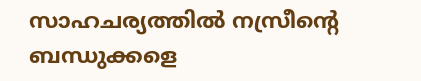സാഹചര്യത്തില്‍ നസ്രീന്റെ ബന്ധുക്കളെ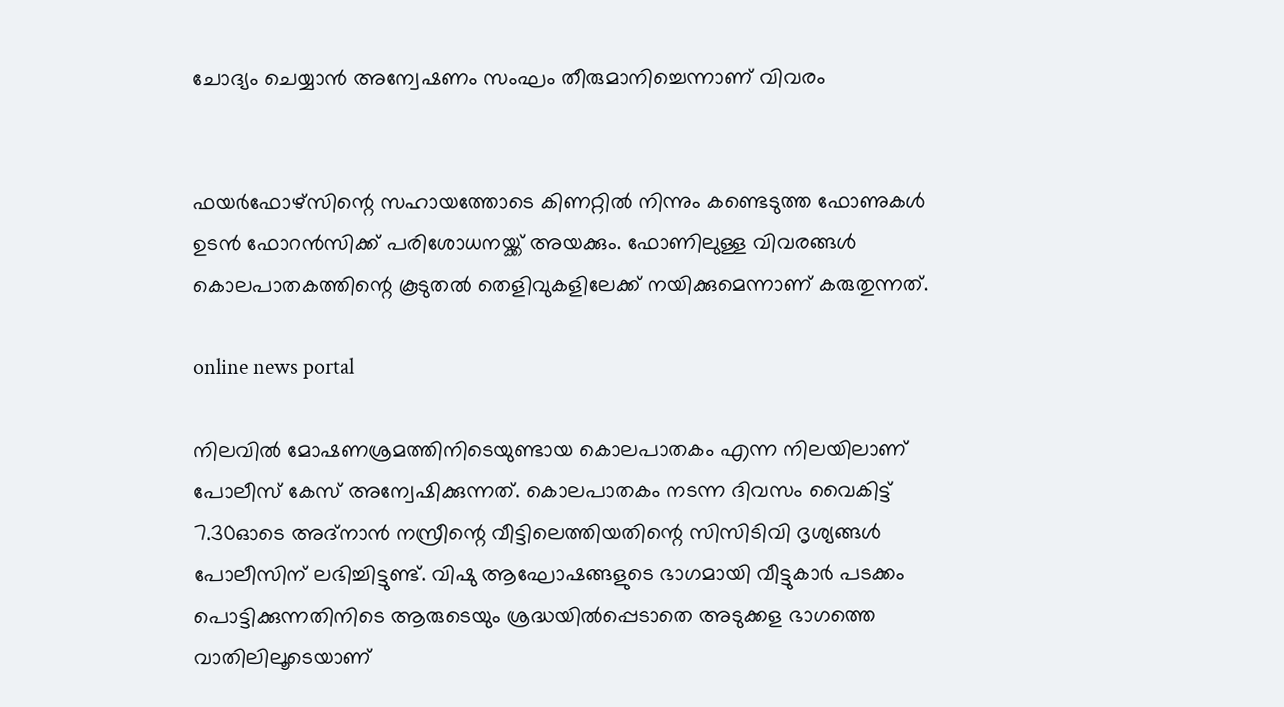ചോദ്യം ചെയ്യാന്‍ അന്വേഷണം സംഘം തീരുമാനിച്ചെന്നാണ് വിവരം


ഫയര്‍ഫോഴ്സിന്റെ സഹായത്തോടെ കിണറ്റില്‍ നിന്നും കണ്ടെടുത്ത ഫോണുകള്‍ ഉടന്‍ ഫോറന്‍സിക്ക് പരിശോധനയ്ക്ക് അയക്കും. ഫോണിലുള്ള വിവരങ്ങള്‍ കൊലപാതകത്തിന്റെ കൂടുതല്‍ തെളിവുകളിലേക്ക് നയിക്കുമെന്നാണ് കരുതുന്നത്.

online news portal

നിലവില്‍ മോഷണശ്രമത്തിനിടെയുണ്ടായ കൊലപാതകം എന്ന നിലയിലാണ് പോലീസ് കേസ് അന്വേഷിക്കുന്നത്. കൊലപാതകം നടന്ന ദിവസം വൈകിട്ട് 7.30ഓടെ അദ്നാന്‍ നസ്രീന്റെ വീട്ടിലെത്തിയതിന്റെ സിസിടിവി ദൃശ്യങ്ങള്‍ പോലീസിന് ലഭിച്ചിട്ടുണ്ട്. വിഷു ആഘോഷങ്ങളുടെ ഭാഗമായി വീട്ടുകാര്‍ പടക്കം പൊട്ടിക്കുന്നതിനിടെ ആരുടെയും ശ്രദ്ധയില്‍പ്പെടാതെ അടുക്കള ഭാഗത്തെ വാതിലിലൂടെയാണ്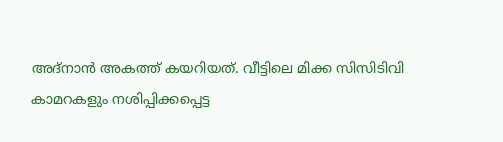അദ്നാന്‍ അകത്ത് കയറിയത്. വീട്ടിലെ മിക്ക സിസിടിവി കാമറകളും നശിപ്പിക്കപ്പെട്ട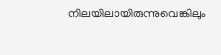നിലയിലായിരുന്നുവെങ്കിലും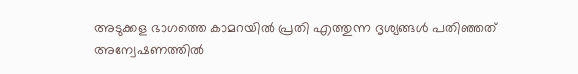അടുക്കള ഭാഗത്തെ കാമറയില്‍ പ്രതി എത്തുന്ന ദൃശ്യങ്ങള്‍ പതിഞ്ഞത് അന്വേഷണത്തില്‍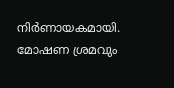നിര്‍ണായകമായി. മോഷണ ശ്രമവും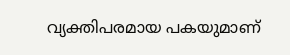വ്യക്തിപരമായ പകയുമാണ്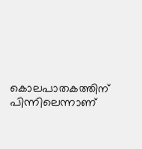കൊലപാതകത്തിന് പിന്നിലെന്നാണ്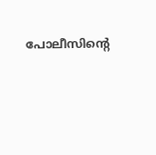പോലീസിന്റെ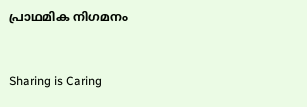പ്രാഥമിക നിഗമനം



Sharing is Caring